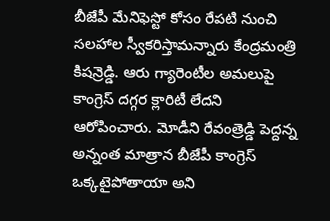బీజేపీ మేనిఫెస్టో కోసం రేపటి నుంచి సలహాల స్వీకరిస్తామన్నారు కేంద్రమంత్రి కిషన్రెడ్డి. ఆరు గ్యారెంటీల అమలుపై కాంగ్రెస్ దగ్గర క్లారిటీ లేదని ఆరోపించారు. మోడీని రేవంత్రెడ్డి పెద్దన్న అన్నంత మాత్రాన బీజేపీ కాంగ్రెస్ ఒక్కటైపోతాయా అని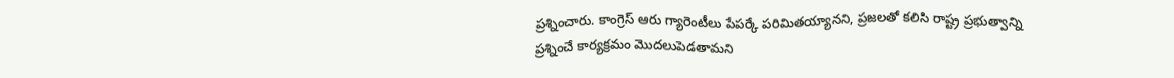ప్రశ్నించారు. కాంగ్రెస్ ఆరు గ్యారెంటీలు పేపర్కే పరిమితయ్యానని, ప్రజలతో కలిసి రాష్ట్ర ప్రభుత్వాన్ని ప్రశ్నించే కార్యక్రమం మొదలుపెడతామని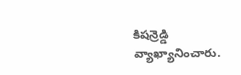కిషన్రెడ్డి వ్యాఖ్యానించారు.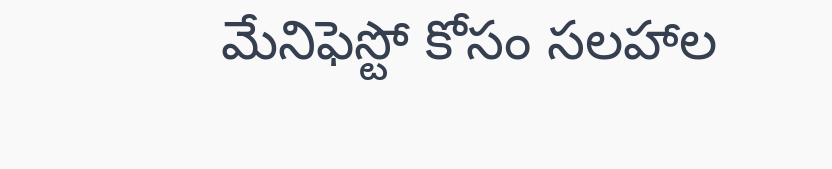మేనిఫెస్టో కోసం సలహాల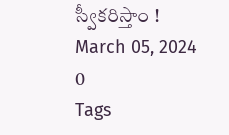స్వీకరిస్తాం !
March 05, 2024
0
Tags